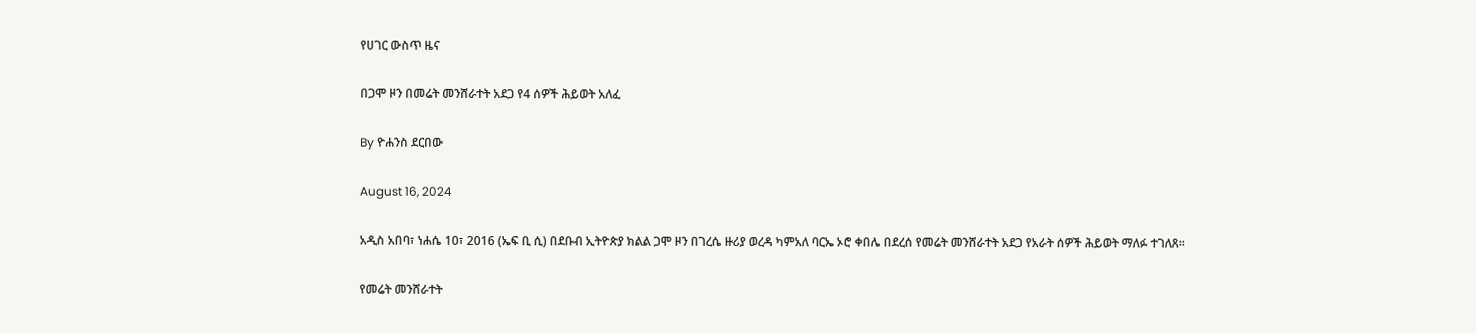የሀገር ውስጥ ዜና

በጋሞ ዞን በመሬት መንሸራተት አደጋ የ4 ሰዎች ሕይወት አለፈ

By ዮሐንስ ደርበው

August 16, 2024

አዲስ አበባ፣ ነሐሴ 10፣ 2016 (ኤፍ ቢ ሲ) በደቡብ ኢትዮጵያ ክልል ጋሞ ዞን በገረሴ ዙሪያ ወረዳ ካምአለ ባርኤ ኦሮ ቀበሌ በደረሰ የመሬት መንሸራተት አደጋ የአራት ሰዎች ሕይወት ማለፉ ተገለጸ፡፡

የመሬት መንሸራተት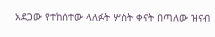አደጋው የተከሰተው ላለፉት ሦስት ቀናት በጣለው ዝናብ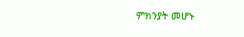ምክንያት መሆኑ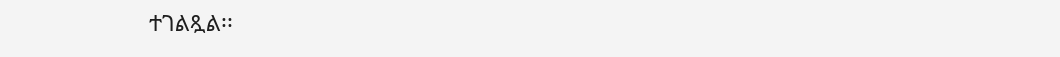ተገልጿል፡፡